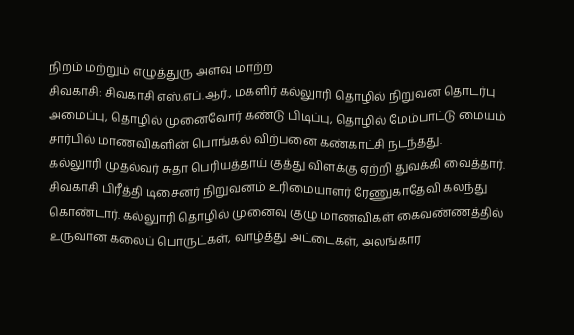நிறம் மற்றும் எழுத்துரு அளவு மாற்ற
சிவகாசி: சிவகாசி எஸ்.எப்.ஆர்., மகளிர் கல்லுாரி தொழில் நிறுவன தொடர்பு அமைப்பு, தொழில் முனைவோர் கண்டு பிடிப்பு, தொழில் மேம்பாட்டு மையம் சார்பில் மாணவிகளின் பொங்கல் விற்பனை கண்காட்சி நடந்தது.
கல்லுாரி முதல்வர் சுதா பெரியத்தாய் குத்து விளக்கு ஏற்றி துவக்கி வைத்தார். சிவகாசி பிரீத்தி டிசைனர் நிறுவனம் உரிமையாளர் ரேணுகாதேவி கலந்து கொண்டார். கல்லுாரி தொழில் முனைவு குழு மாணவிகள் கைவண்ணத்தில் உருவான கலைப் பொருட்கள், வாழ்த்து அட்டைகள், அலங்கார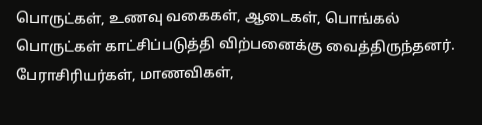பொருட்கள், உணவு வகைகள், ஆடைகள், பொங்கல் பொருட்கள் காட்சிப்படுத்தி விற்பனைக்கு வைத்திருந்தனர்.
பேராசிரியர்கள், மாணவிகள்,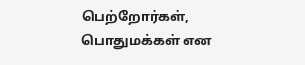பெற்றோர்கள், பொதுமக்கள் என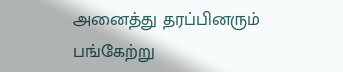அனைத்து தரப்பினரும் பங்கேற்று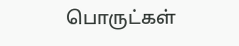பொருட்கள்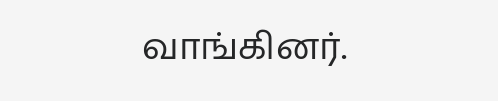வாங்கினர்.